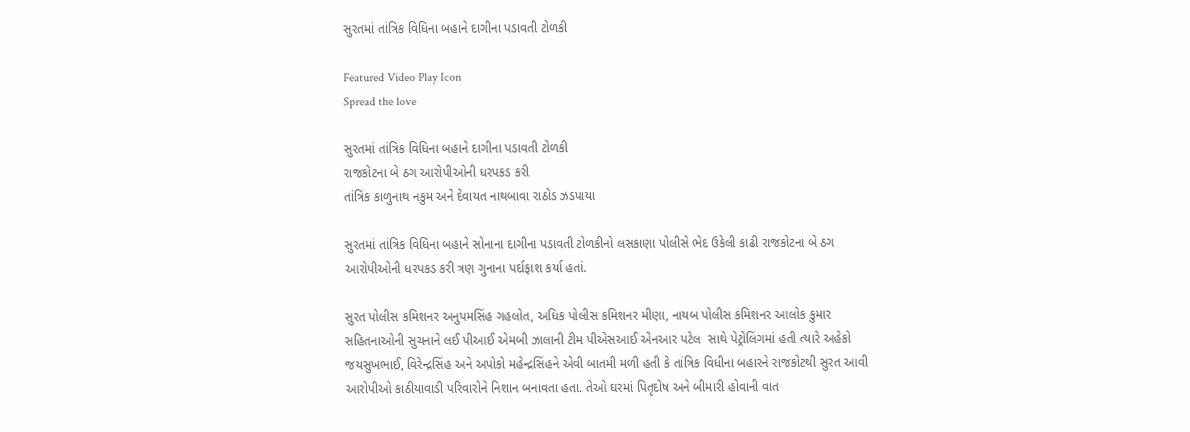સુરતમાં તાંત્રિક વિધિના બહાને દાગીના પડાવતી ટોળકી

Featured Video Play Icon
Spread the love

સુરતમાં તાંત્રિક વિધિના બહાને દાગીના પડાવતી ટોળકી
રાજકોટના બે ઠગ આરોપીઓની ધરપકડ કરી
તાંત્રિક કાળુનાથ નકુમ અને દેવાયત નાથબાવા રાઠોડ ઝડપાયા

સુરતમાં તાંત્રિક વિધિના બહાને સોનાના દાગીના પડાવતી ટોળકીનો લસકાણા પોલીસે ભેદ ઉકેલી કાઢી રાજકોટના બે ઠગ આરોપીઓની ધરપકડ કરી ત્રણ ગુનાના પર્દાફાશ કર્યા હતાં.

સુરત પોલીસ કમિશનર અનુપમસિંહ ગહલોત, અધિક પોલીસ કમિશનર મીણા, નાયબ પોલીસ કમિશનર આલોક કુમાર સહિતનાઓની સુચનાને લઈ પીઆઈ એમબી ઝાલાની ટીમ પીએસઆઈ એનઆર પટેલ  સાથે પેટ્રોલિંગમાં હતી ત્યારે અહેકો જયસુખભાઈ, વિરેન્દ્રસિંહ અને અપોકો મહેન્દ્રસિંહને એવી બાતમી મળી હતી કે તાંત્રિક વિધીના બહારને રાજકોટથી સુરત આવી આરોપીઓ કાઠીયાવાડી પરિવારોને નિશાન બનાવતા હતા. તેઓ ઘરમાં પિતૃદોષ અને બીમારી હોવાની વાત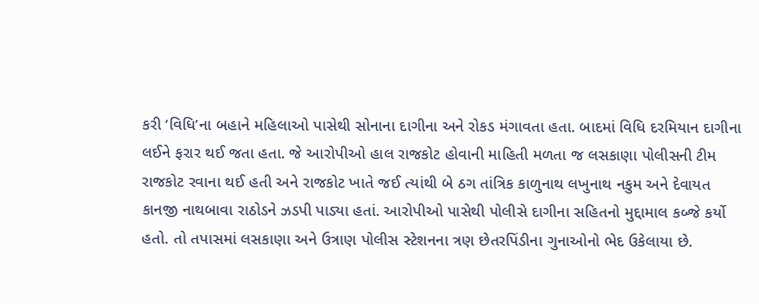કરી ‘વિધિ’ના બહાને મહિલાઓ પાસેથી સોનાના દાગીના અને રોકડ મંગાવતા હતા. બાદમાં વિધિ દરમિયાન દાગીના લઈને ફરાર થઈ જતા હતા. જે આરોપીઓ હાલ રાજકોટ હોવાની માહિતી મળતા જ લસકાણા પોલીસની ટીમ રાજકોટ રવાના થઈ હતી અને રાજકોટ ખાતે જઈ ત્યાંથી બે ઠગ તાંત્રિક કાળુનાથ લખુનાથ નકુમ અને દેવાયત કાનજી નાથબાવા રાઠોડને ઝડપી પાડ્યા હતાં. આરોપીઓ પાસેથી પોલીસે દાગીના સહિતનો મુદ્દામાલ કબ્જે કર્યો હતો. તો તપાસમાં લસકાણા અને ઉત્રાણ પોલીસ સ્ટેશનના ત્રણ છેતરપિંડીના ગુનાઓનો ભેદ ઉકેલાયા છે.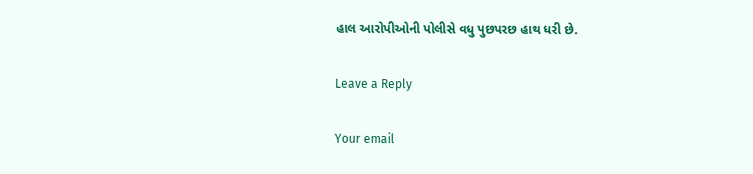હાલ આરોપીઓની પોલીસે વધુ પુછપરછ હાથ ધરી છે.

Leave a Reply

Your email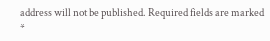address will not be published. Required fields are marked *